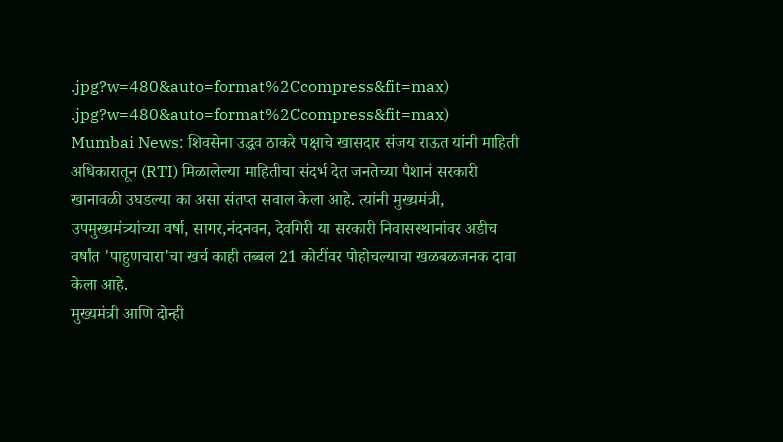.jpg?w=480&auto=format%2Ccompress&fit=max)
.jpg?w=480&auto=format%2Ccompress&fit=max)
Mumbai News: शिवसेना उद्धव ठाकरे पक्षाचे खासदार संजय राऊत यांनी माहिती अधिकारातून (RTI) मिळालेल्या माहितीचा संदर्भ देत जनतेच्या पैशानं सरकारी खानावळी उघडल्या का असा संतप्त सवाल केला आहे. त्यांनी मुख्यमंत्री, उपमुख्यमंत्र्यांच्या वर्षा, सागर,नंदनवन, देवगिरी या सरकारी निवासस्थानांवर अडीच वर्षांत 'पाहुणचारा'चा खर्च काही तब्बल 21 कोटींवर पोहोचल्याचा खळबळजनक दावा केला आहे.
मुख्यमंत्री आणि दोन्ही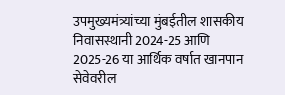उपमुख्यमंत्र्यांच्या मुंबईतील शासकीय निवासस्थानी 2024-25 आणि 2025-26 या आर्थिक वर्षात खानपान सेवेवरील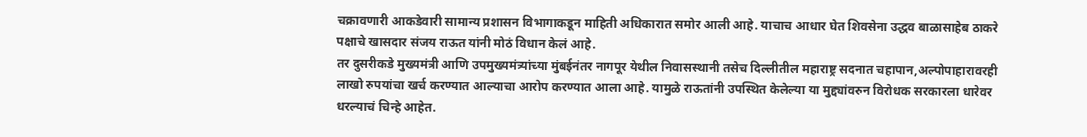चक्रावणारी आकडेवारी सामान्य प्रशासन विभागाकडून माहिती अधिकारात समोर आली आहे. याचाच आधार घेत शिवसेना उद्धव बाळासाहेब ठाकरे पक्षाचे खासदार संजय राऊत यांनी मोठं विधान केलं आहे.
तर दुसरीकडे मुख्यमंत्री आणि उपमुख्यमंत्र्यांच्या मुंबईनंतर नागपूर येथील निवासस्थानी तसेच दिल्लीतील महाराष्ट्र सदनात चहापान,अल्पोपाहारावरही लाखो रुपयांचा खर्च करण्यात आल्याचा आरोप करण्यात आला आहे. यामुळे राऊतांनी उपस्थित केलेल्या या मुद्द्यांवरुन विरोधक सरकारला धारेवर धरल्याचं चिन्हे आहेत.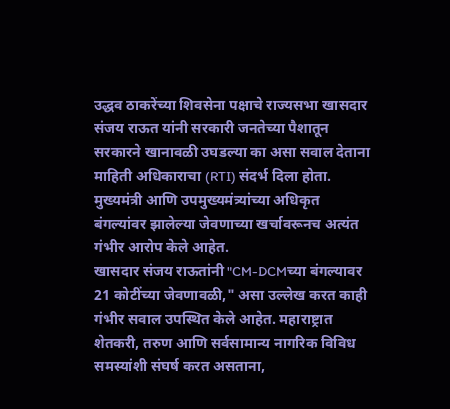उद्धव ठाकरेंच्या शिवसेना पक्षाचे राज्यसभा खासदार संजय राऊत यांनी सरकारी जनतेच्या पैशातून सरकारने खानावळी उघडल्या का असा सवाल देताना माहिती अधिकाराचा (RTI) संदर्भ दिला होता. मुख्यमंत्री आणि उपमुख्यमंत्र्यांच्या अधिकृत बंगल्यांवर झालेल्या जेवणाच्या खर्चावरूनच अत्यंत गंभीर आरोप केले आहेत.
खासदार संजय राऊतांनी "CM-DCMच्या बंगल्यावर 21 कोटींच्या जेवणावळी," असा उल्लेख करत काही गंभीर सवाल उपस्थित केले आहेत. महाराष्ट्रात शेतकरी, तरुण आणि सर्वसामान्य नागरिक विविध समस्यांशी संघर्ष करत असताना,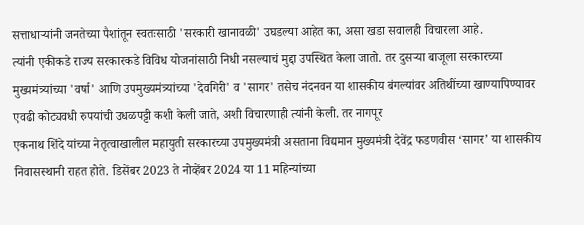सत्ताधाऱ्यांनी जनतेच्या पैशांतून स्वतःसाठी 'सरकारी खानावळी' उघडल्या आहेत का, असा खडा सवालही विचारला आहे.
त्यांनी एकीकडे राज्य सरकारकडे विविध योजनांसाठी निधी नसल्याचं मुद्दा उपस्थित केला जातो. तर दुसऱ्या बाजूला सरकारच्या मुख्यमंत्र्यांच्या 'वर्षा' आणि उपमुख्यमंत्र्यांच्या 'देवगिरी' व 'सागर' तसेच नंदनवन या शासकीय बंगल्यांवर अतिथींच्या खाण्यापिण्यावर एवढी कोट्यवधी रुपयांची उधळपट्टी कशी केली जाते, अशी विचारणाही त्यांनी केली. तर नागपूर
एकनाथ शिंदे यांच्या नेतृत्वाखालील महायुती सरकारच्या उपमुख्यमंत्री असताना विद्यमान मुख्यमंत्री देवेंद्र फडणवीस ‘सागर’ या शासकीय निवासस्थानी राहत होते. डिसेंबर 2023 ते नोव्हेंबर 2024 या 11 महिन्यांच्या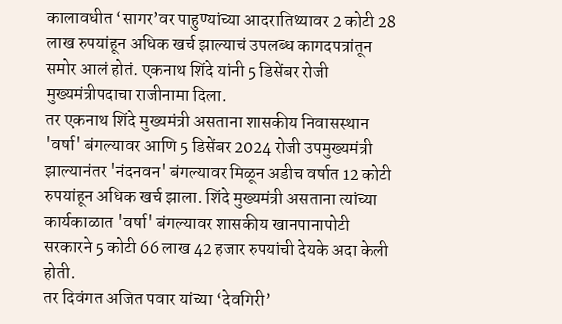कालावधीत ‘सागर’वर पाहुण्यांच्या आदरातिथ्यावर 2 कोटी 28 लाख रुपयांहून अधिक खर्च झाल्याचं उपलब्ध कागदपत्रांतून समोर आलं होतं. एकनाथ शिंदे यांनी 5 डिसेंबर रोजी मुख्यमंत्रीपदाचा राजीनामा दिला.
तर एकनाथ शिंदे मुख्यमंत्री असताना शासकीय निवासस्थान 'वर्षा' बंगल्यावर आणि 5 डिसेंबर 2024 रोजी उपमुख्यमंत्री झाल्यानंतर 'नंदनवन' बंगल्यावर मिळून अडीच वर्षात 12 कोटी रुपयांहून अधिक खर्च झाला. शिंदे मुख्यमंत्री असताना त्यांच्या कार्यकाळात 'वर्षा' बंगल्यावर शासकीय खानपानापोटी सरकारने 5 कोटी 66 लाख 42 हजार रुपयांची देयके अदा केली होती.
तर दिवंगत अजित पवार यांच्या ‘देवगिरी’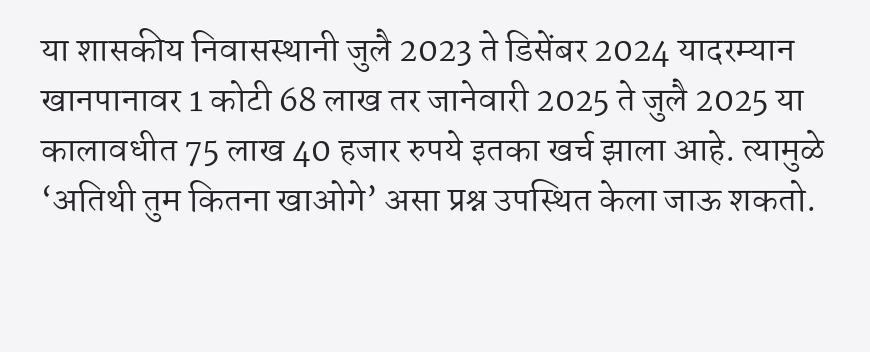या शासकीय निवासस्थानी जुलै 2023 ते डिसेंबर 2024 यादरम्यान खानपानावर 1 कोटी 68 लाख तर जानेवारी 2025 ते जुलै 2025 या कालावधीत 75 लाख 40 हजार रुपये इतका खर्च झाला आहे. त्यामुळे ‘अतिथी तुम कितना खाओगे’ असा प्रश्न उपस्थित केला जाऊ शकतो.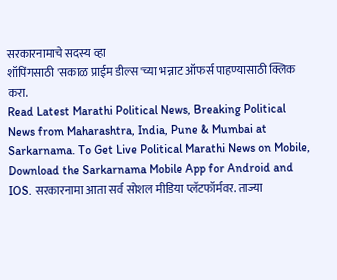सरकारनामाचे सदस्य व्हा
शॉपिंगसाठी 'सकाळ प्राईम डील्स'च्या भन्नाट ऑफर्स पाहण्यासाठी क्लिक करा.
Read Latest Marathi Political News, Breaking Political News from Maharashtra, India, Pune & Mumbai at Sarkarnama. To Get Live Political Marathi News on Mobile, Download the Sarkarnama Mobile App for Android and IOS. सरकारनामा आता सर्व सोशल मीडिया प्लॅटफॉर्मवर. ताज्या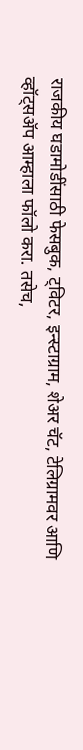राजकीय घडामोडींसाठी फेसबुक, ट्विटर, इन्स्टाग्राम, शेअर चॅट, टेलिग्रामवर आणि व्हॉट्सॲप आम्हाला फॉलो करा. तसेच,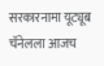सरकारनामा यूट्यूब चॅनेलला आजच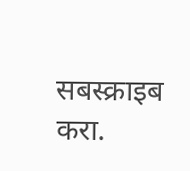सबस्क्राइब करा.